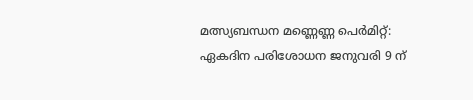മത്സ്യബന്ധന മണ്ണെണ്ണ പെര്‍മിറ്റ്: ഏകദിന പരിശോധന ജനുവരി 9 ന്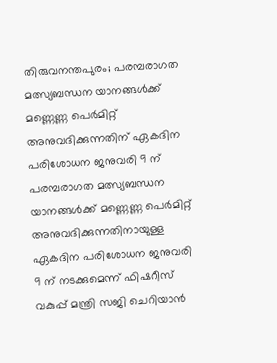തിരുവനന്തപുരം; പരമ്പരാഗത മത്സ്യബന്ധന യാനങ്ങള്‍ക്ക് മണ്ണെണ്ണ പെര്‍മിറ്റ് അനുവദിക്കുന്നതിന് ഏകദിന പരിശോധന ജനുവരി 9 ന്
പരമ്പരാഗത മത്സ്യബന്ധന യാനങ്ങള്‍ക്ക് മണ്ണെണ്ണ പെര്‍മിറ്റ് അനുവദിക്കുന്നതിനായുള്ള ഏകദിന പരിശോധന ജനുവരി 9 ന് നടക്കുമെന്ന് ഫിഷറീസ് വകുപ്പ് മന്ത്രി സജി ചെറിയാന്‍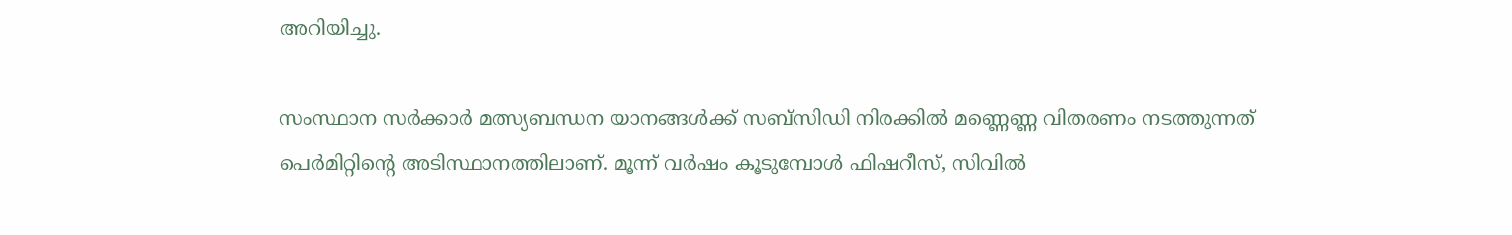അറിയിച്ചു.

സംസ്ഥാന സര്‍ക്കാര്‍ മത്സ്യബന്ധന യാനങ്ങള്‍ക്ക് സബ്സിഡി നിരക്കില്‍ മണ്ണെണ്ണ വിതരണം നടത്തുന്നത് പെര്‍മിറ്റിന്റെ അടിസ്ഥാനത്തിലാണ്. മൂന്ന് വര്‍ഷം കൂടുമ്പോള്‍ ഫിഷറീസ്, സിവില്‍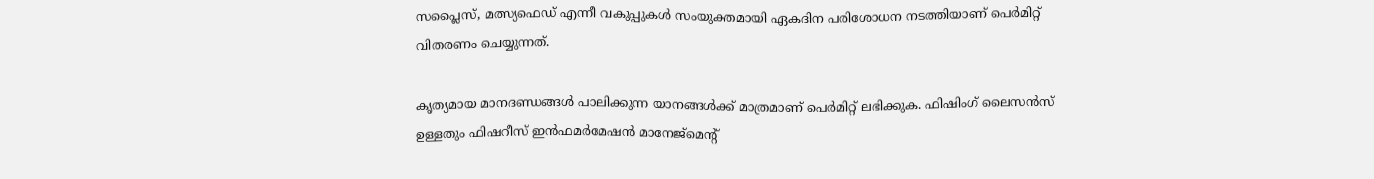സപ്ലൈസ്, മത്സ്യഫെഡ് എന്നീ വകുപ്പുകള്‍ സംയുക്തമായി ഏകദിന പരിശോധന നടത്തിയാണ് പെര്‍മിറ്റ് വിതരണം ചെയ്യുന്നത്.

കൃത്യമായ മാനദണ്ഡങ്ങള്‍ പാലിക്കുന്ന യാനങ്ങള്‍ക്ക് മാത്രമാണ് പെര്‍മിറ്റ് ലഭിക്കുക. ഫിഷിംഗ് ലൈസന്‍സ് ഉള്ളതും ഫിഷറീസ് ഇന്‍ഫമര്‍മേഷന്‍ മാനേജ്മെന്റ്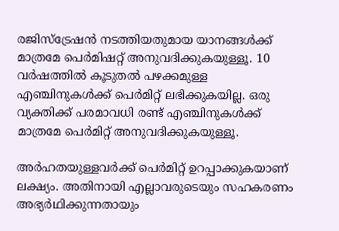രജിസ്ട്രേഷന്‍ നടത്തിയതുമായ യാനങ്ങള്‍ക്ക് മാത്രമേ പെര്‍മിഷറ്റ് അനുവദിക്കുകയുള്ളൂ. 10 വര്‍ഷത്തില്‍ കൂടുതല്‍ പഴക്കമുള്ള എഞ്ചിനുകള്‍ക്ക് പെര്‍മിറ്റ് ലഭിക്കുകയില്ല. ഒരു വ്യക്തിക്ക് പരമാവധി രണ്ട് എഞ്ചിനുകള്‍ക്ക് മാത്രമേ പെര്‍മിറ്റ് അനുവദിക്കുകയുള്ളൂ.

അര്‍ഹതയുള്ളവര്‍ക്ക് പെര്‍മിറ്റ് ഉറപ്പാക്കുകയാണ് ലക്ഷ്യം. അതിനായി എല്ലാവരുടെയും സഹകരണം അഭ്യര്‍ഥിക്കുന്നതായും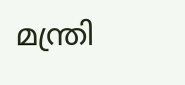മന്ത്രി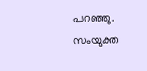പറഞ്ഞു. സംയുക്ത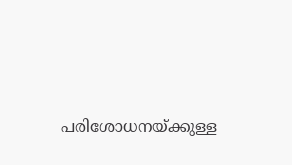പരിശോധനയ്ക്കുള്ള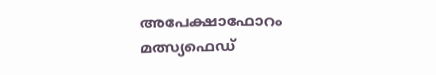അപേക്ഷാഫോറം മത്സ്യഫെഡ്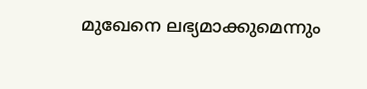മുഖേനെ ലഭ്യമാക്കുമെന്നും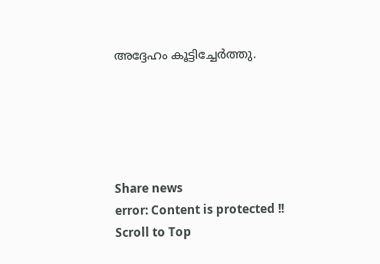അദ്ദേഹം കൂട്ടിച്ചേര്‍ത്തു.





Share news
error: Content is protected !!
Scroll to Top